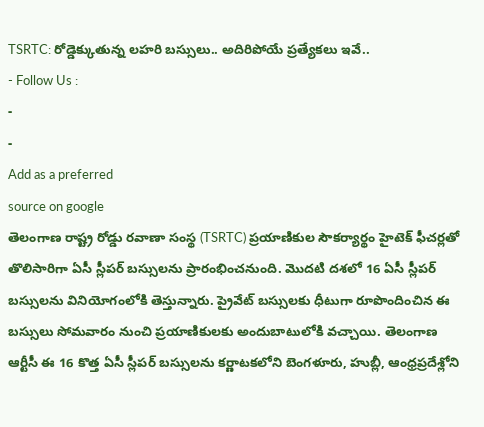TSRTC: రోడ్డెక్కుతున్న లహరి బస్సులు.. అదిరిపోయే ప్రత్యేకలు ఇవే..
- Follow Us :
-
-
Add as a preferred
source on google
తెలంగాణ రాష్ట్ర రోడ్డు రవాణా సంస్థ (TSRTC) ప్రయాణికుల సౌకర్యార్థం హైటెక్ ఫీచర్లతో తొలిసారిగా ఏసీ స్లీపర్ బస్సులను ప్రారంభించనుంది. మొదటి దశలో 16 ఏసీ స్లీపర్ బస్సులను వినియోగంలోకి తెస్తున్నారు. ప్రైవేట్ బస్సులకు ధీటుగా రూపొందించిన ఈ బస్సులు సోమవారం నుంచి ప్రయాణికులకు అందుబాటులోకి వచ్చాయి. తెలంగాణ ఆర్టీసీ ఈ 16 కొత్త ఏసీ స్లీపర్ బస్సులను కర్ణాటకలోని బెంగళూరు, హుబ్లీ, ఆంధ్రప్రదేశ్లోని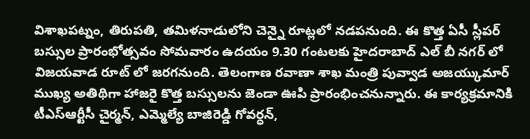విశాఖపట్నం, తిరుపతి, తమిళనాడులోని చెన్నై రూట్లలో నడపనుంది. ఈ కొత్త ఏసీ స్లీపర్ బస్సుల ప్రారంభోత్సవం సోమవారం ఉదయం 9.30 గంటలకు హైదరాబాద్ ఎల్ బీ నగర్ లో విజయవాడ రూట్ లో జరగనుంది. తెలంగాణ రవాణా శాఖ మంత్రి పువ్వాడ అజయ్కుమార్ ముఖ్య అతిథిగా హాజరై కొత్త బస్సులను జెండా ఊపి ప్రారంభించనున్నారు. ఈ కార్యక్రమానికి టీఎస్ఆర్టీసీ చైర్మన్, ఎమ్మెల్యే బాజిరెడ్డి గోవర్ధన్,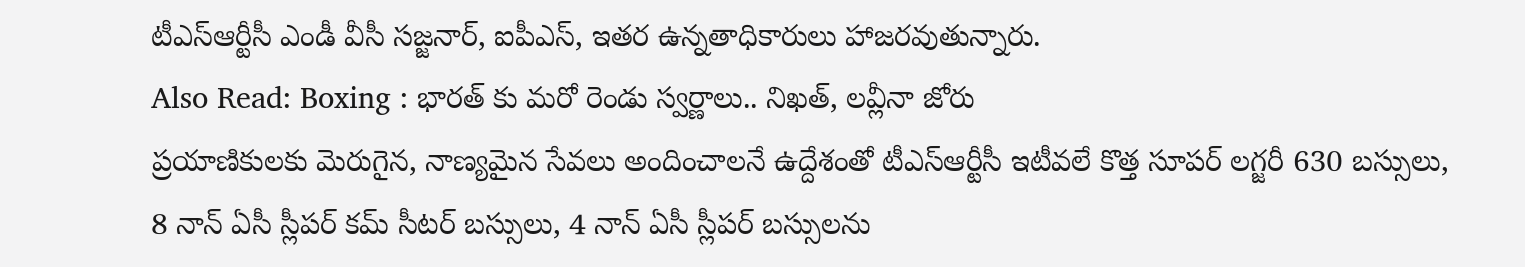టీఎస్ఆర్టీసీ ఎండీ వీసీ సజ్జనార్, ఐపీఎస్, ఇతర ఉన్నతాధికారులు హాజరవుతున్నారు.
Also Read: Boxing : భారత్ కు మరో రెండు స్వర్ణాలు.. నిఖత్, లవ్లీనా జోరు
ప్రయాణికులకు మెరుగైన, నాణ్యమైన సేవలు అందించాలనే ఉద్దేశంతో టీఎస్ఆర్టీసీ ఇటీవలే కొత్త సూపర్ లగ్జరీ 630 బస్సులు, 8 నాన్ ఏసీ స్లీపర్ కమ్ సీటర్ బస్సులు, 4 నాన్ ఏసీ స్లీపర్ బస్సులను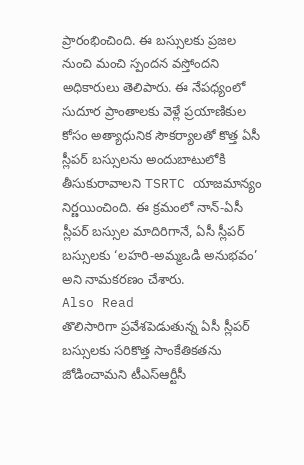ప్రారంభించింది. ఈ బస్సులకు ప్రజల నుంచి మంచి స్పందన వస్తోందని అధికారులు తెలిపారు. ఈ నేపధ్యంలో సుదూర ప్రాంతాలకు వెళ్లే ప్రయాణికుల కోసం అత్యాధునిక సౌకర్యాలతో కొత్త ఏసీ స్లీపర్ బస్సులను అందుబాటులోకి తీసుకురావాలని TSRTC యాజమాన్యం నిర్ణయించింది. ఈ క్రమంలో నాన్-ఏసీ స్లీపర్ బస్సుల మాదిరిగానే, ఏసీ స్లీపర్ బస్సులకు ‘లహరి-అమ్మఒడి అనుభవం’ అని నామకరణం చేశారు.
Also Read
తొలిసారిగా ప్రవేశపెడుతున్న ఏసీ స్లీపర్ బస్సులకు సరికొత్త సాంకేతికతను జోడించామని టీఎస్ఆర్టీసీ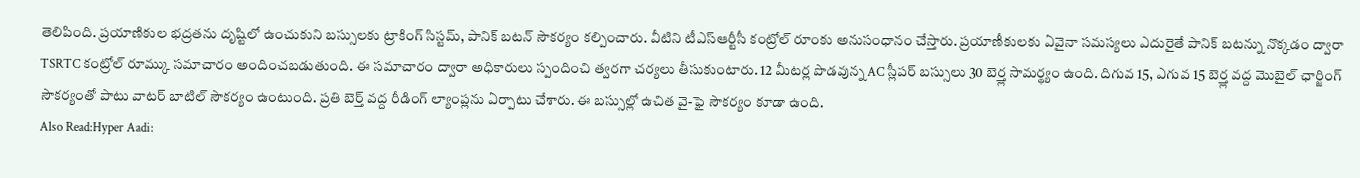తెలిపింది. ప్రయాణికుల భద్రతను దృష్టిలో ఉంచుకుని బస్సులకు ట్రాకింగ్ సిస్టమ్, పానిక్ బటన్ సౌకర్యం కల్పించారు. వీటిని టీఎస్ఆర్టీసీ కంట్రోల్ రూంకు అనుసంధానం చేస్తారు. ప్రయాణీకులకు ఏవైనా సమస్యలు ఎదురైతే పానిక్ బటన్ను నొక్కడం ద్వారా TSRTC కంట్రోల్ రూమ్కు సమాచారం అందించబడుతుంది. ఈ సమాచారం ద్వారా అధికారులు స్పందించి త్వరగా చర్యలు తీసుకుంటారు. 12 మీటర్ల పొడవున్న AC స్లీపర్ బస్సులు 30 బెర్త్ల సామర్థ్యం ఉంది. దిగువ 15, ఎగువ 15 బెర్త్ల వద్ద మొబైల్ ఛార్జింగ్ సౌకర్యంతో పాటు వాటర్ బాటిల్ సౌకర్యం ఉంటుంది. ప్రతి బెర్త్ వద్ద రీడింగ్ ల్యాంప్లను ఏర్పాటు చేశారు. ఈ బస్సుల్లో ఉచిత వై-ఫై సౌకర్యం కూడా ఉంది.
Also Read:Hyper Aadi: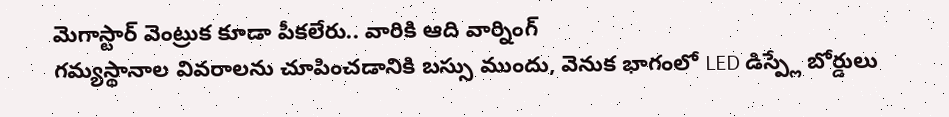మెగాస్టార్ వెంట్రుక కూడా పీకలేరు.. వారికి ఆది వార్నింగ్
గమ్యస్థానాల వివరాలను చూపించడానికి బస్సు ముందు, వెనుక భాగంలో LED డిస్ప్లే బోర్డులు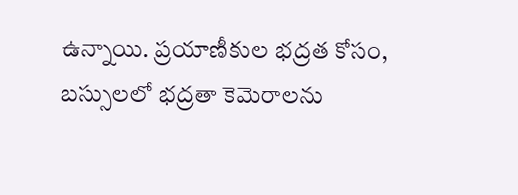ఉన్నాయి. ప్రయాణీకుల భద్రత కోసం, బస్సులలో భద్రతా కెమెరాలను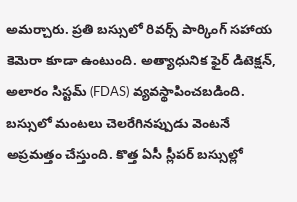అమర్చారు. ప్రతి బస్సులో రివర్స్ పార్కింగ్ సహాయ కెమెరా కూడా ఉంటుంది. అత్యాధునిక ఫైర్ డిటెక్షన్, అలారం సిస్టమ్ (FDAS) వ్యవస్థాపించబడింది. బస్సులో మంటలు చెలరేగినప్పుడు వెంటనే అప్రమత్తం చేస్తుంది. కొత్త ఏసీ స్లీపర్ బస్సుల్లో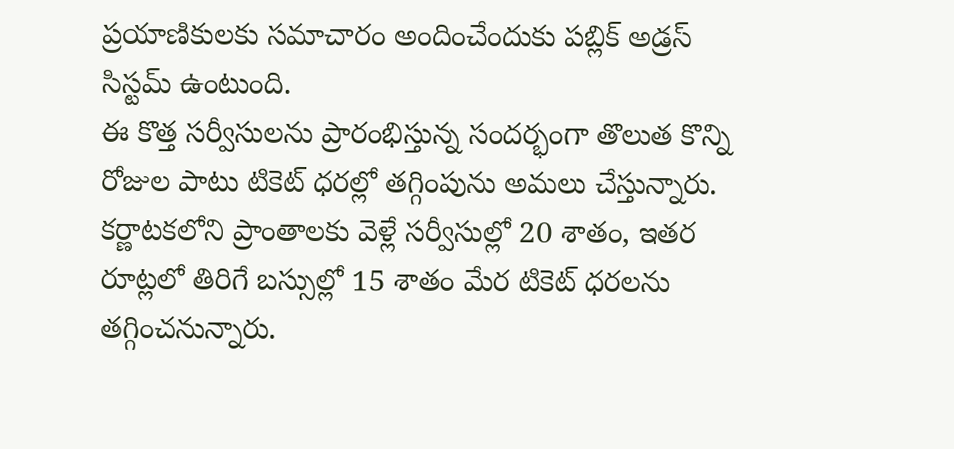ప్రయాణికులకు సమాచారం అందించేందుకు పబ్లిక్ అడ్రస్ సిస్టమ్ ఉంటుంది.
ఈ కొత్త సర్వీసులను ప్రారంభిస్తున్న సందర్భంగా తొలుత కొన్ని రోజుల పాటు టికెట్ ధరల్లో తగ్గింపును అమలు చేస్తున్నారు. కర్ణాటకలోని ప్రాంతాలకు వెళ్లే సర్వీసుల్లో 20 శాతం, ఇతర రూట్లలో తిరిగే బస్సుల్లో 15 శాతం మేర టికెట్ ధరలను తగ్గించనున్నారు.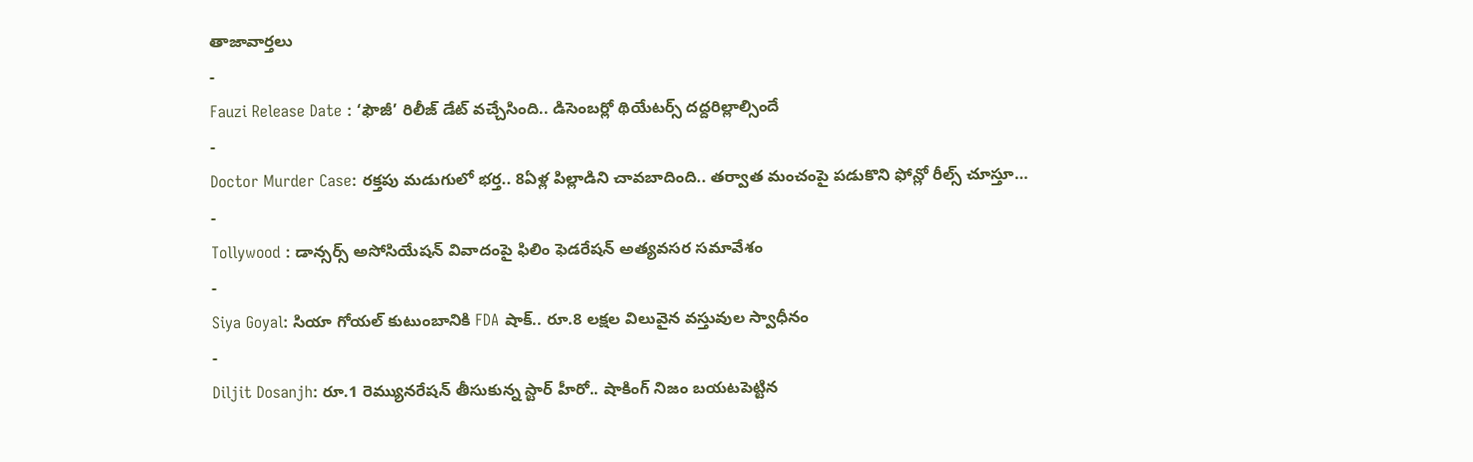తాజావార్తలు
-
Fauzi Release Date : ‘ఫౌజీ’ రిలీజ్ డేట్ వచ్చేసింది.. డిసెంబర్లో థియేటర్స్ దద్దరిల్లాల్సిందే
-
Doctor Murder Case: రక్తపు మడుగులో భర్త.. 8ఏళ్ల పిల్లాడిని చావబాదింది.. తర్వాత మంచంపై పడుకొని ఫోన్లో రీల్స్ చూస్తూ…
-
Tollywood : డాన్సర్స్ అసోసియేషన్ వివాదంపై ఫిలిం ఫెడరేషన్ అత్యవసర సమావేశం
-
Siya Goyal: సియా గోయల్ కుటుంబానికి FDA షాక్.. రూ.8 లక్షల విలువైన వస్తువుల స్వాధీనం
-
Diljit Dosanjh: రూ.1 రెమ్యునరేషన్ తీసుకున్న స్టార్ హీరో.. షాకింగ్ నిజం బయటపెట్టిన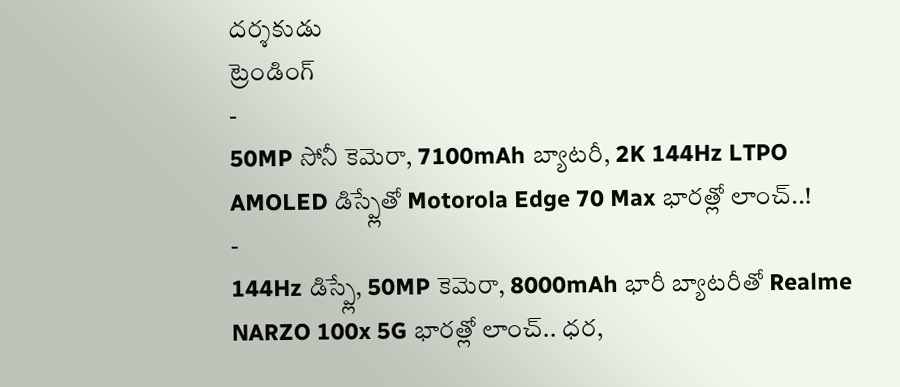దర్శకుడు
ట్రెండింగ్
-
50MP సోనీ కెమెరా, 7100mAh బ్యాటరీ, 2K 144Hz LTPO AMOLED డిస్ప్లేతో Motorola Edge 70 Max భారత్లో లాంచ్..!
-
144Hz డిస్ప్లే, 50MP కెమెరా, 8000mAh భారీ బ్యాటరీతో Realme NARZO 100x 5G భారత్లో లాంచ్.. ధర,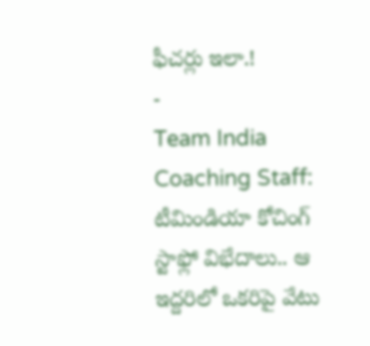ఫీచర్లు ఇలా.!
-
Team India Coaching Staff: టీమిండియా కోచింగ్ స్టాఫ్లో విభేదాలు.. ఆ ఇద్దరిలో ఒకరిపై వేటు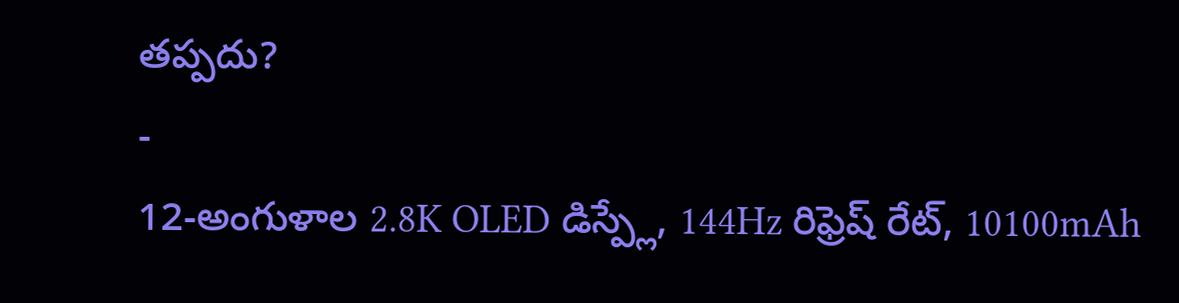తప్పదు?
-
12-అంగుళాల 2.8K OLED డిస్ప్లే, 144Hz రిఫ్రెష్ రేట్, 10100mAh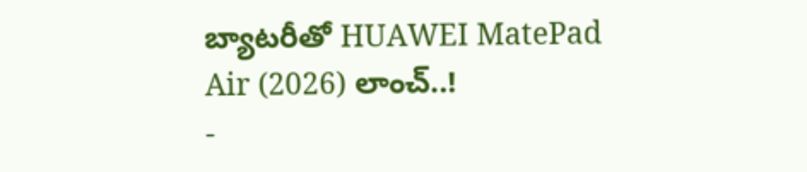బ్యాటరీతో HUAWEI MatePad Air (2026) లాంచ్..!
-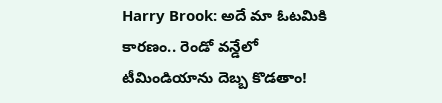Harry Brook: అదే మా ఓటమికి కారణం.. రెండో వన్డేలో టీమిండియాను దెబ్బ కొడతాం!